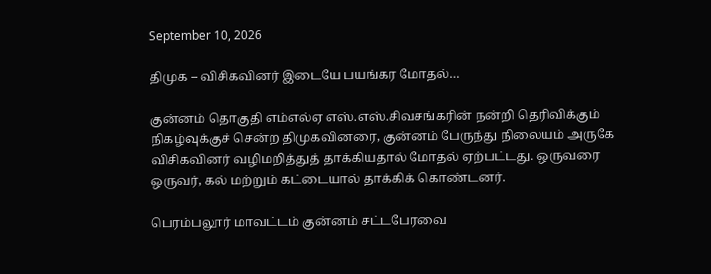September 10, 2026

திமுக – விசிகவினர் இடையே பயங்கர மோதல்…

குன்னம் தொகுதி எம்எல்ஏ எஸ்.எஸ்.சிவசங்கரின் நன்றி தெரிவிக்கும் நிகழ்வுக்குச் சென்ற திமுகவினரை, குன்னம் பேருந்து நிலையம் அருகே விசிகவினர் வழிமறித்துத் தாக்கியதால் மோதல் ஏற்பட்டது. ஒருவரை ஒருவர், கல் மற்றும் கட்டையால் தாக்கிக் கொண்டனர்.

பெரம்பலூர் மாவட்டம் குன்னம் சட்டபேரவை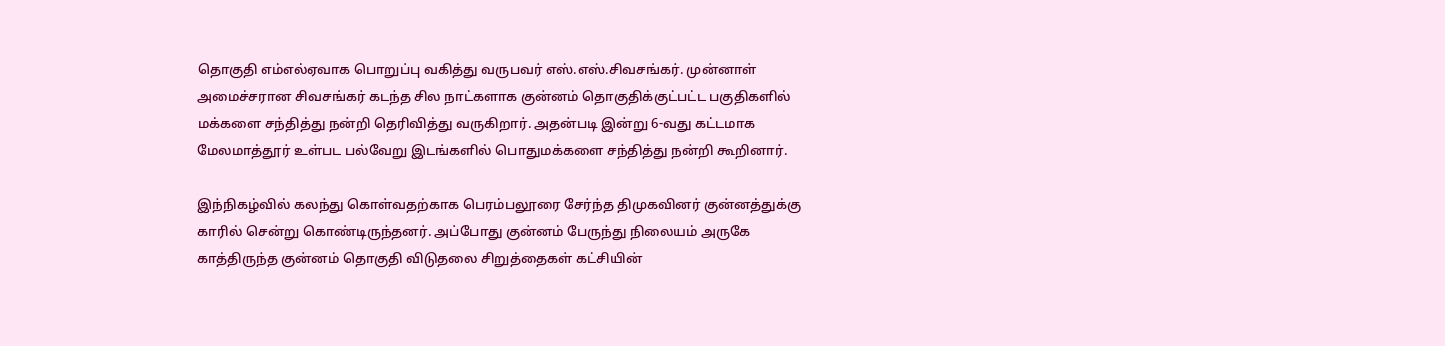தொகுதி எம்எல்ஏவாக பொறுப்பு வகித்து வருபவர் எஸ்.எஸ்.சிவசங்கர். முன்னாள் அமைச்சரான சிவசங்கர் கடந்த சில நாட்களாக குன்னம் தொகுதிக்குட்பட்ட பகுதிகளில் மக்களை சந்தித்து நன்றி தெரிவித்து வருகிறார். அதன்படி இன்று 6-வது கட்டமாக மேலமாத்தூர் உள்பட பல்வேறு இடங்களில் பொதுமக்களை சந்தித்து நன்றி கூறினார்.

இந்நிகழ்வில் கலந்து கொள்வதற்காக பெரம்பலூரை சேர்ந்த திமுகவினர் குன்னத்துக்கு காரில் சென்று கொண்டிருந்தனர். அப்போது குன்னம் பேருந்து நிலையம் அருகே காத்திருந்த குன்னம் தொகுதி விடுதலை சிறுத்தைகள் கட்சியின்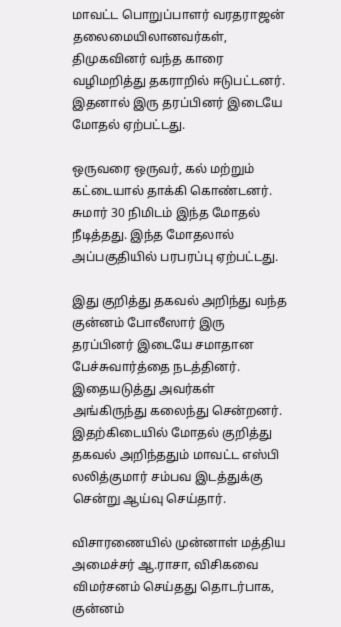மாவட்ட பொறுப்பாளர் வரதராஜன் தலைமையிலானவர்கள், திமுகவினர் வந்த காரை வழிமறித்து தகராறில் ஈடுபட்டனர். இதனால் இரு தரப்பினர் இடையே மோதல் ஏற்பட்டது.

ஒருவரை ஒருவர், கல் மற்றும் கட்டையால் தாக்கி கொண்டனர். சுமார் 30 நிமிடம் இந்த மோதல் நீடித்தது. இந்த மோதலால் அப்பகுதியில் பரபரப்பு ஏற்பட்டது.

இது குறித்து தகவல் அறிந்து வந்த குன்னம் போலீஸார் இரு தரப்பினர் இடையே சமாதான பேச்சுவார்த்தை நடத்தினர். இதையடுத்து அவர்கள் அங்கிருந்து கலைந்து சென்றனர். இதற்கிடையில் மோதல் குறித்து தகவல் அறிந்ததும் மாவட்ட எஸ்பி லலித்குமார் சம்பவ இடத்துக்கு சென்று ஆய்வு செய்தார்.

விசாரணையில் முன்னாள் மத்திய அமைச்சர் ஆ.ராசா, விசிகவை விமர்சனம் செய்தது தொடர்பாக, குன்னம்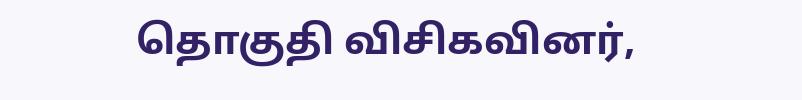தொகுதி விசிகவினர்,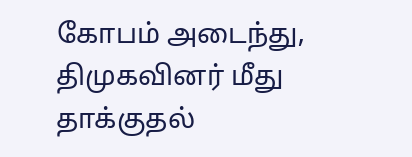கோபம் அடைந்து, திமுகவினர் மீது தாக்குதல்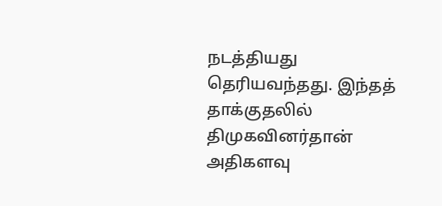நடத்தியது தெரியவந்தது. இந்தத் தாக்குதலில் திமுகவினர்தான் அதிகளவு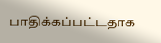பாதிக்கப்பட்டதாக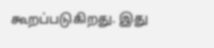கூறப்படுகிறது. இது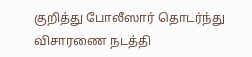குறித்து போலீஸார் தொடர்ந்து விசாரணை நடத்தி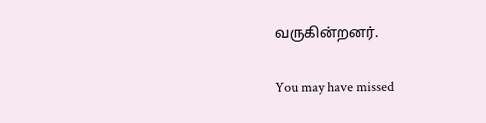வருகின்றனர்.

You may have missed